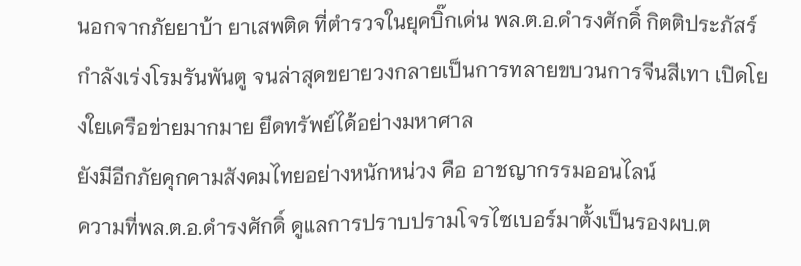นอกจากภัยยาบ้า ยาเสพติด ที่ตำรวจในยุคบิ๊กเด่น พล.ต.อ.ดำรงศักดิ์ กิตติประภัสร์ กำลังเร่งโรมรันพันตู จนล่าสุดขยายวงกลายเป็นการทลายขบวนการจีนสีเทา เปิดโยงใยเครือข่ายมากมาย ยึดทรัพย์ได้อย่างมหาศาล
ยังมีอีกภัยคุกคามสังคมไทยอย่างหนักหน่วง คือ อาชญากรรมออนไลน์
ความที่พล.ต.อ.ดำรงศักดิ์ ดูแลการปราบปรามโจรไซเบอร์มาตั้งเป็นรองผบ.ต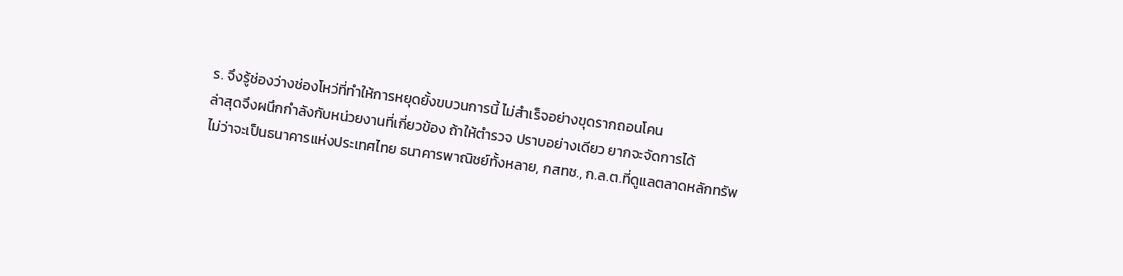ร. จึงรู้ช่องว่างช่องโหว่ที่ทำให้การหยุดยั้งขบวนการนี้ ไม่สำเร็จอย่างขุดรากถอนโคน
ล่าสุดจึงผนึกกำลังกับหน่วยงานที่เกี่ยวข้อง ถ้าให้ตำรวจ ปราบอย่างเดียว ยากจะจัดการได้
ไม่ว่าจะเป็นธนาคารแห่งประเทศไทย ธนาคารพาณิชย์ทั้งหลาย, กสทช., ก.ล.ต.ที่ดูแลตลาดหลักทรัพ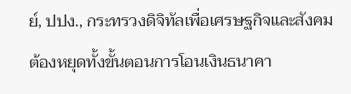ย์, ปปง., กระทรวงดิจิทัลเพื่อเศรษฐกิจและสังคม
ต้องหยุดทั้งขั้นตอนการโอนเงินธนาคา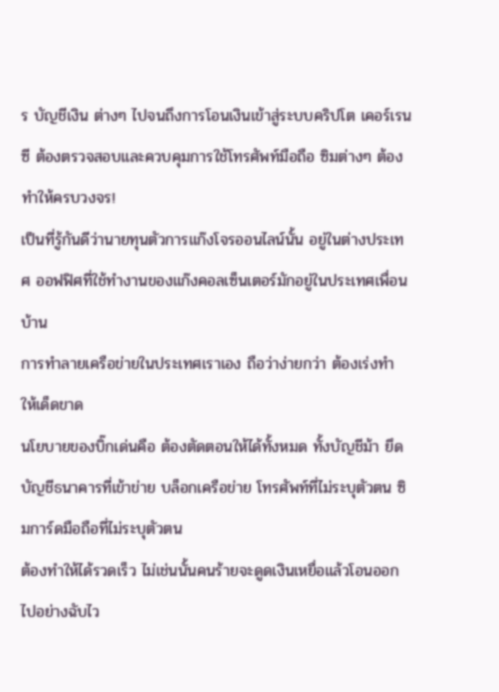ร บัญชีเงิน ต่างๆ ไปจนถึงการโอนเงินเข้าสู่ระบบคริปโต เคอร์เรนซี ต้องตรวจสอบและควบคุมการใช้โทรศัพท์มือถือ ซิมต่างๆ ต้องทำให้ครบวงจร!
เป็นที่รู้กันดีว่านายทุนตัวการแก๊งโจรออนไลน์นั้น อยู่ในต่างประเทศ ออฟฟิศที่ใช้ทำงานของแก๊งคอลเซ็นเตอร์มักอยู่ในประเทศเพื่อนบ้าน
การทำลายเครือข่ายในประเทศเราเอง ถือว่าง่ายกว่า ต้องเร่งทำ ให้เด็ดขาด
นโยบายของบิ๊กเด่นคือ ต้องตัดตอนให้ได้ทั้งหมด ทั้งบัญชีม้า ยึดบัญชีธนาคารที่เข้าข่าย บล็อกเครือข่าย โทรศัพท์ที่ไม่ระบุตัวตน ซิมการ์ดมือถือที่ไม่ระบุตัวตน
ต้องทำให้ได้รวดเร็ว ไม่เช่นนั้นคนร้ายจะดูดเงินเหยื่อแล้วโอนออกไปอย่างฉับไว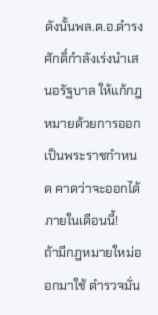ดังนั้นพล.ต.อ.ดำรงศักดิ์กำลังเร่งนำเสนอรัฐบาล ให้แก้กฎหมายด้วยการออกเป็นพระราชกำหนด คาดว่าจะออกได้ภายในเดือนนี้!
ถ้ามีกฎหมายใหม่ออกมาใช้ ตำรวจมั่น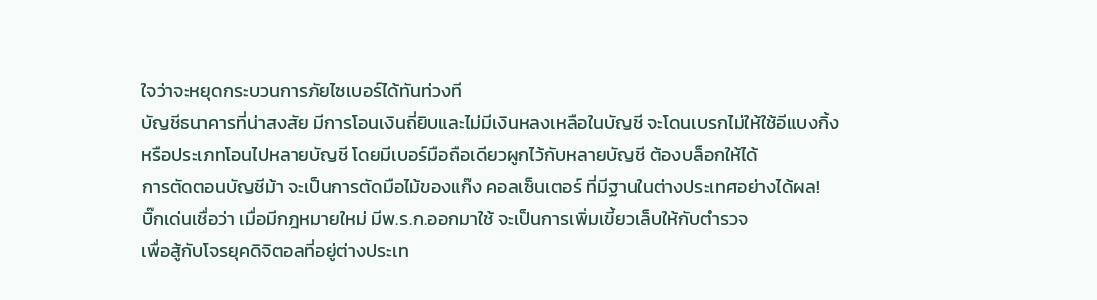ใจว่าจะหยุดกระบวนการภัยไซเบอร์ได้ทันท่วงที
บัญชีธนาคารที่น่าสงสัย มีการโอนเงินถี่ยิบและไม่มีเงินหลงเหลือในบัญชี จะโดนเบรกไม่ให้ใช้อีแบงกิ้ง
หรือประเภทโอนไปหลายบัญชี โดยมีเบอร์มือถือเดียวผูกไว้กับหลายบัญชี ต้องบล็อกให้ได้
การตัดตอนบัญชีม้า จะเป็นการตัดมือไม้ของแก๊ง คอลเซ็นเตอร์ ที่มีฐานในต่างประเทศอย่างได้ผล!
บิ๊กเด่นเชื่อว่า เมื่อมีกฎหมายใหม่ มีพ.ร.ก.ออกมาใช้ จะเป็นการเพิ่มเขี้ยวเล็บให้กับตำรวจ
เพื่อสู้กับโจรยุคดิจิตอลที่อยู่ต่างประเท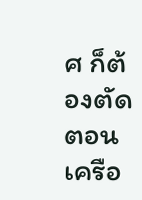ศ ก็ต้องตัดตอนเครือ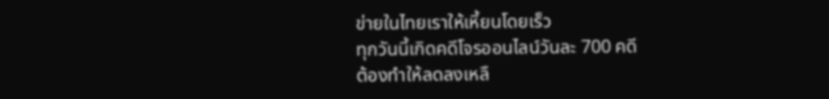ข่ายในไทยเราให้เหี้ยนโดยเร็ว
ทุกวันนี้เกิดคดีโจรออนไลน์วันละ 700 คดี
ต้องทำให้ลดลงเหลื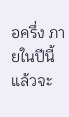อครึ่ง ภายในปีนี้
แล้วจะ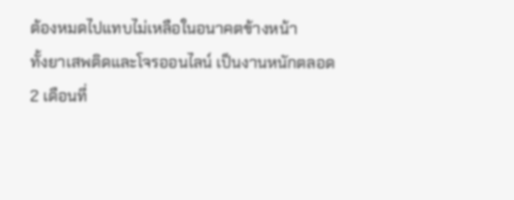ต้องหมดไปแทบไม่เหลือในอนาคตข้างหน้า
ทั้งยาเสพติดและโจรออนไลน์ เป็นงานหนักตลอด 2 เดือนที่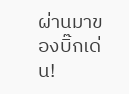ผ่านมาของบิ๊กเด่น!